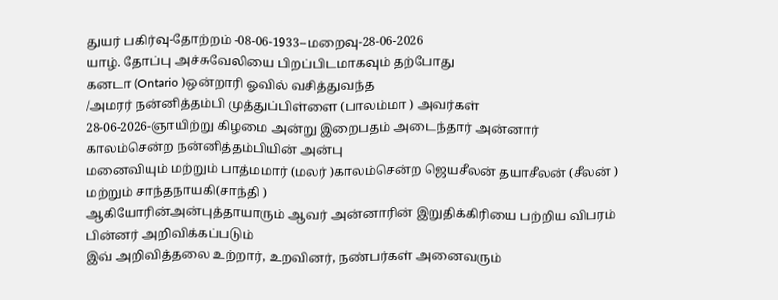துயர் பகிர்வு-தோற்றம் -08-06-1933--மறைவு-28-06-2026
யாழ். தோப்பு அச்சுவேலியை பிறப்பிடமாகவும் தற்போது
கனடா (Ontario )ஒன்றாரி ஓவில் வசித்துவந்த
/அமரர் நன்னித்தம்பி முத்துப்பிள்ளை (பாலம்மா ) அவர்கள்
28-06-2026-ஞாயிற்று கிழமை அன்று இறைபதம் அடைந்தார் அன்னார் காலம்சென்ற நன்னித்தம்பியின் அன்பு
மனைவியும் மற்றும் பாத்மமார் (மலர் )காலம்சென்ற ஜெயசீலன் தயாசீலன் (சீலன் ) மற்றும் சாந்தநாயகி(சாந்தி )
ஆகியோரின்அன்புத்தாயாரும் ஆவர் அன்னாரின் இறுதிக்கிரியை பற்றிய விபரம் பின்னர் அறிவிக்கப்படும்
இவ் அறிவித்தலை உற்றார், உறவினர், நண்பர்கள் அனைவரும்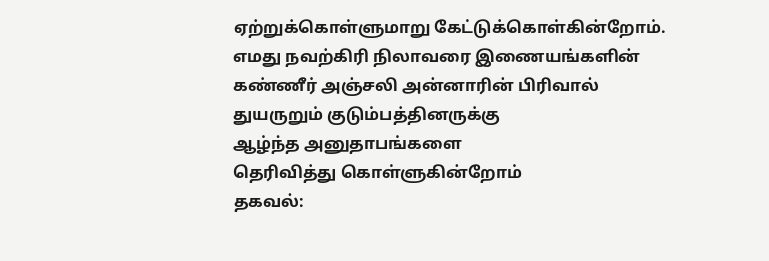ஏற்றுக்கொள்ளுமாறு கேட்டுக்கொள்கின்றோம்.
எமது நவற்கிரி நிலாவரை இணையங்களின்
கண்ணீர் அஞ்சலி அன்னாரின் பிரிவால்
துயருறும் குடும்பத்தினருக்கு
ஆழ்ந்த அனுதாபங்களை
தெரிவித்து கொள்ளுகின்றோம்
தகவல்: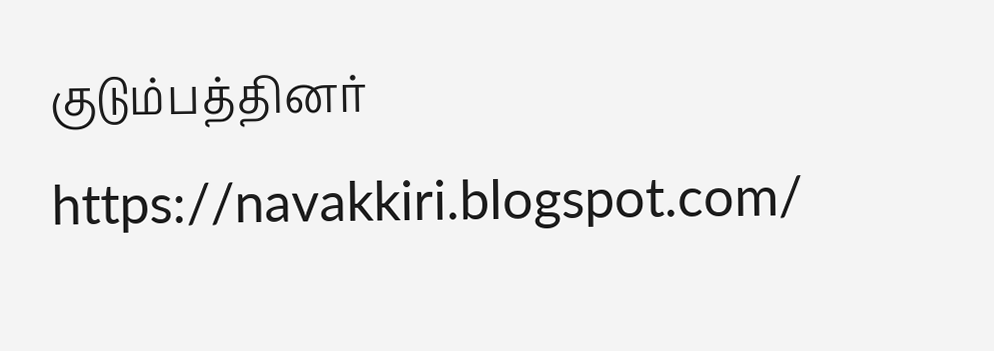குடும்பத்தினர்
https://navakkiri.blogspot.com/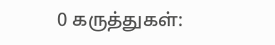0 கருத்துகள்: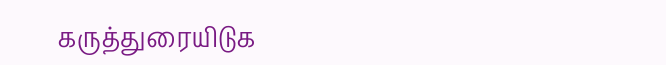கருத்துரையிடுக